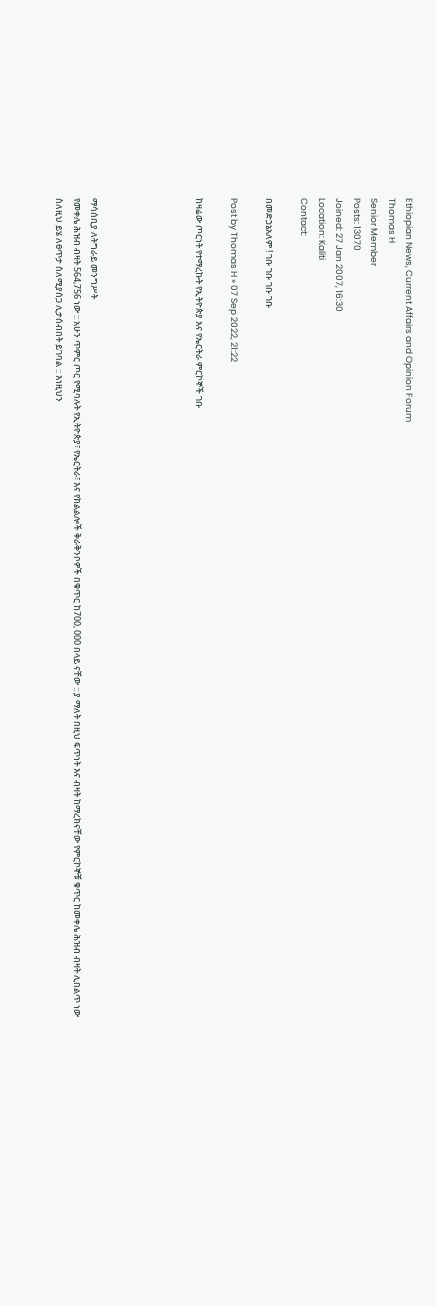Ethiopian News, Current Affairs and Opinion Forum
Thomas H
Senior Member
Posts: 13070
Joined: 27 Jan 2007, 16:30
Location: Kaliti
Contact:

በመድኃኔአለም ! ገቡ ገቡ ገቡ ገቡ

Post by Thomas H » 07 Sep 2022, 21:22

ከዛሬው ጦርነት የተማረኩት የኢትዮጵያ እና የኤርትራ ምርኮኞች ገቡ





ማሳሰቢያ ለትግራይ መንግሥት
የመቀሌ ሕዝብ ብዛት 564,756 ነው :: አሁን ጥምር ጦር የሚባሉት የኢትዮጵያ፣ የኤርትራ፣ እና የክልልሎች ቅራቅንቦዎች በቁጥር ከ700, 000 በላይ ናቸው :: ያ ማለት በዚህ ፍጥነት እና ብዛት ከማረክናቸው የምርኮኞቹ ቁጥር ከመቀሌ ሕዝብ ብዛት ሊበልጥ ነው ስለዚህ ይሄ ለፀጥታ ስለሚያሰጋ ሊታሰብበት ይገባል :: እነዚህን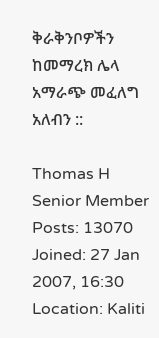ቅራቅንቦዎችን ከመማረክ ሌላ አማራጭ መፈለግ አለብን ::

Thomas H
Senior Member
Posts: 13070
Joined: 27 Jan 2007, 16:30
Location: Kaliti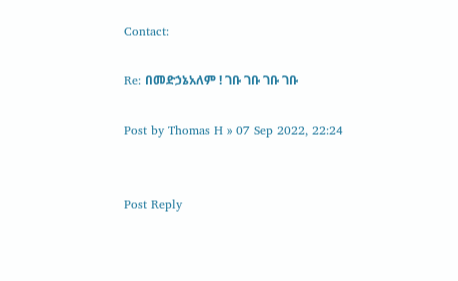Contact:

Re: በመድኃኔአለም ! ገቡ ገቡ ገቡ ገቡ

Post by Thomas H » 07 Sep 2022, 22:24


Post Reply